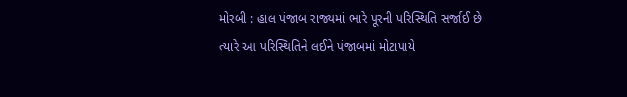મોરબી : હાલ પંજાબ રાજ્યમાં ભારે પૂરની પરિસ્થિતિ સર્જાઈ છે ત્યારે આ પરિસ્થિતિને લઈને પંજાબમાં મોટાપાયે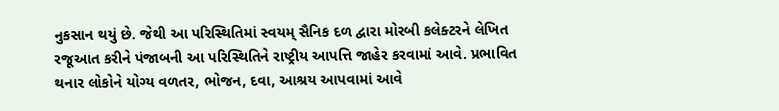નુકસાન થયું છે. જેથી આ પરિસ્થિતિમાં સ્વયમ્ સૈનિક દળ દ્વારા મોરબી કલેક્ટરને લેખિત રજૂઆત કરીને પંજાબની આ પરિસ્થિતિને રાષ્ટ્રીય આપત્તિ જાહેર કરવામાં આવે. પ્રભાવિત થનાર લોકોને યોગ્ય વળતર, ભોજન, દવા, આશ્રય આપવામાં આવે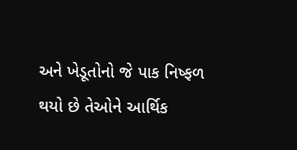અને ખેડૂતોનો જે પાક નિષ્ફળ થયો છે તેઓને આર્થિક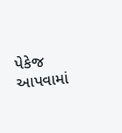પેકેજ આપવામાં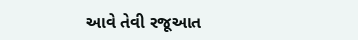આવે તેવી રજૂઆત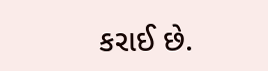કરાઈ છે.